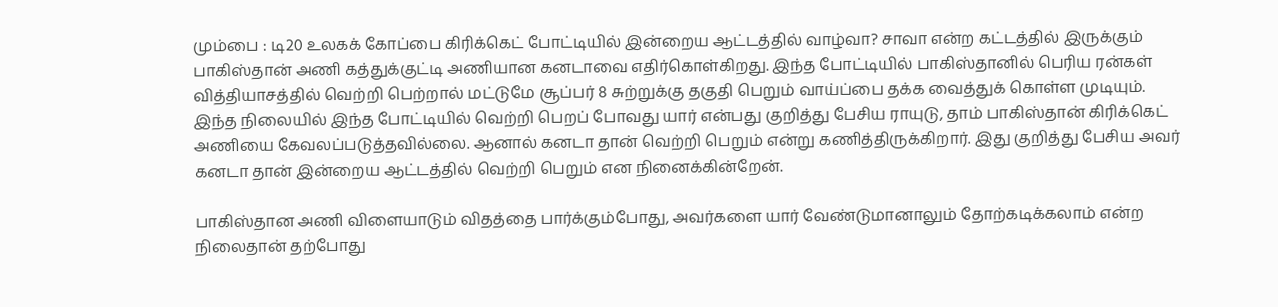மும்பை : டி20 உலகக் கோப்பை கிரிக்கெட் போட்டியில் இன்றைய ஆட்டத்தில் வாழ்வா? சாவா என்ற கட்டத்தில் இருக்கும் பாகிஸ்தான் அணி கத்துக்குட்டி அணியான கனடாவை எதிர்கொள்கிறது. இந்த போட்டியில் பாகிஸ்தானில் பெரிய ரன்கள் வித்தியாசத்தில் வெற்றி பெற்றால் மட்டுமே சூப்பர் 8 சுற்றுக்கு தகுதி பெறும் வாய்ப்பை தக்க வைத்துக் கொள்ள முடியும்.
இந்த நிலையில் இந்த போட்டியில் வெற்றி பெறப் போவது யார் என்பது குறித்து பேசிய ராயுடு, தாம் பாகிஸ்தான் கிரிக்கெட் அணியை கேவலப்படுத்தவில்லை. ஆனால் கனடா தான் வெற்றி பெறும் என்று கணித்திருக்கிறார். இது குறித்து பேசிய அவர் கனடா தான் இன்றைய ஆட்டத்தில் வெற்றி பெறும் என நினைக்கின்றேன்.

பாகிஸ்தான அணி விளையாடும் விதத்தை பார்க்கும்போது, அவர்களை யார் வேண்டுமானாலும் தோற்கடிக்கலாம் என்ற நிலைதான் தற்போது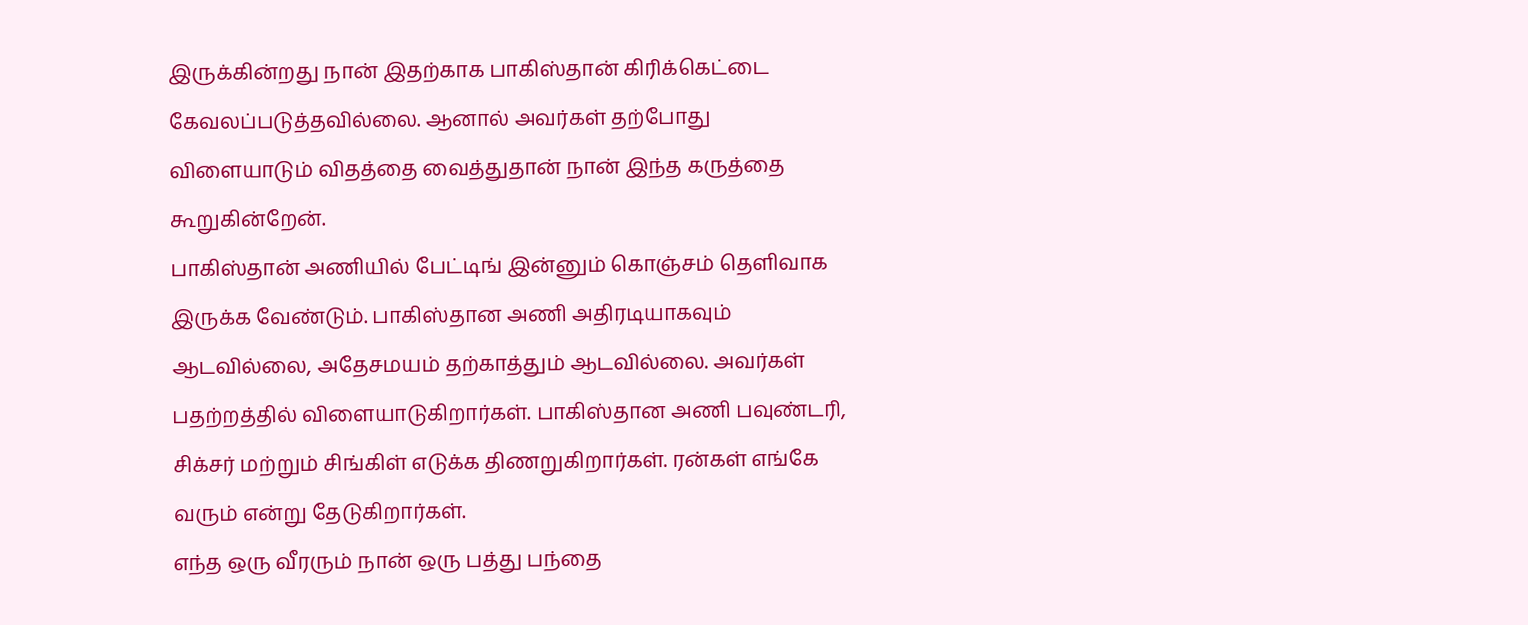இருக்கின்றது நான் இதற்காக பாகிஸ்தான் கிரிக்கெட்டை கேவலப்படுத்தவில்லை. ஆனால் அவர்கள் தற்போது விளையாடும் விதத்தை வைத்துதான் நான் இந்த கருத்தை கூறுகின்றேன்.
பாகிஸ்தான் அணியில் பேட்டிங் இன்னும் கொஞ்சம் தெளிவாக இருக்க வேண்டும். பாகிஸ்தான அணி அதிரடியாகவும் ஆடவில்லை, அதேசமயம் தற்காத்தும் ஆடவில்லை. அவர்கள் பதற்றத்தில் விளையாடுகிறார்கள். பாகிஸ்தான அணி பவுண்டரி, சிக்சர் மற்றும் சிங்கிள் எடுக்க திணறுகிறார்கள். ரன்கள் எங்கே வரும் என்று தேடுகிறார்கள்.
எந்த ஒரு வீரரும் நான் ஒரு பத்து பந்தை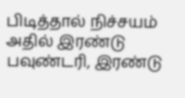பிடித்தால் நிச்சயம் அதில் இரண்டு பவுண்டரி, இரண்டு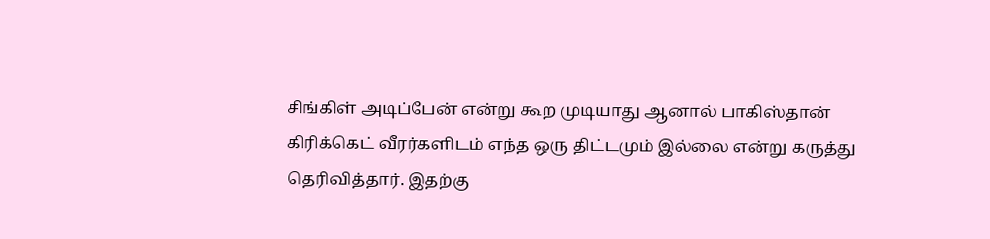சிங்கிள் அடிப்பேன் என்று கூற முடியாது ஆனால் பாகிஸ்தான் கிரிக்கெட் வீரர்களிடம் எந்த ஒரு திட்டமும் இல்லை என்று கருத்து தெரிவித்தார். இதற்கு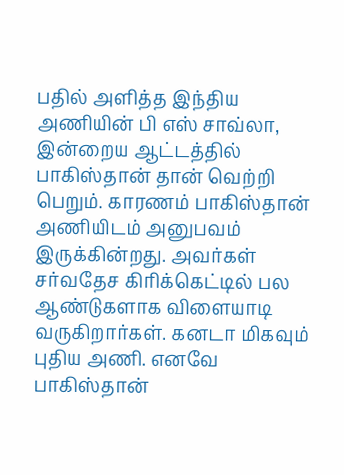பதில் அளித்த இந்திய அணியின் பி எஸ் சாவ்லா,
இன்றைய ஆட்டத்தில் பாகிஸ்தான் தான் வெற்றி பெறும். காரணம் பாகிஸ்தான் அணியிடம் அனுபவம் இருக்கின்றது. அவர்கள் சர்வதேச கிரிக்கெட்டில் பல ஆண்டுகளாக விளையாடி வருகிறார்கள். கனடா மிகவும் புதிய அணி. எனவே பாகிஸ்தான்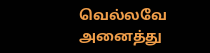வெல்லவே அனைத்து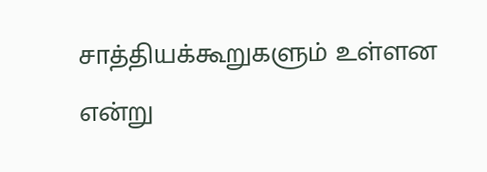சாத்தியக்கூறுகளும் உள்ளன என்று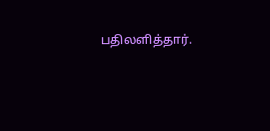பதிலளித்தார்.